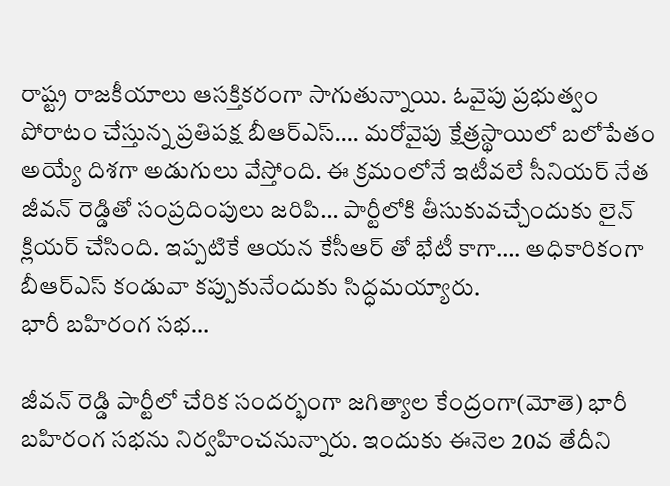రాష్ట్ర రాజకీయాలు ఆసక్తికరంగా సాగుతున్నాయి. ఓవైపు ప్రభుత్వం పోరాటం చేస్తున్న ప్రతిపక్ష బీఆర్ఎస్…. మరోవైపు క్షేత్రస్థాయిలో బలోపేతం అయ్యే దిశగా అడుగులు వేస్తోంది. ఈ క్రమంలోనే ఇటీవలే సీనియర్ నేత జీవన్ రెడ్డితో సంప్రదింపులు జరిపి… పార్టీలోకి తీసుకువచ్చేందుకు లైన్ క్లియర్ చేసింది. ఇప్పటికే ఆయన కేసీఆర్ తో భేటీ కాగా…. అధికారికంగా బీఆర్ఎస్ కండువా కప్పుకునేందుకు సిద్ధమయ్యారు.
భారీ బహిరంగ సభ…

జీవన్ రెడ్డి పార్టీలో చేరిక సందర్భంగా జగిత్యాల కేంద్రంగా(మోతె) భారీ బహిరంగ సభను నిర్వహించనున్నారు. ఇందుకు ఈనెల 20వ తేదీని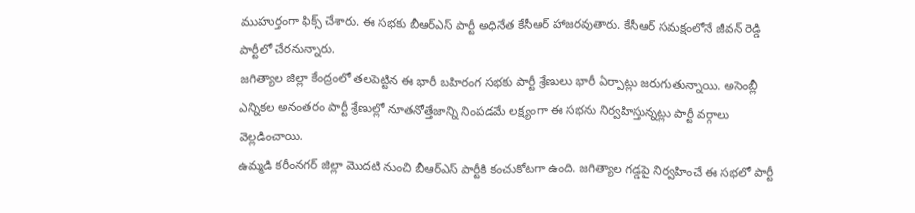ముహుర్తంగా ఫిక్స్ చేశారు. ఈ సభకు బీఆర్ఎస్ పార్టీ అధినేత కేసీఆర్ హాజరవుతారు. కేసీఆర్ సమక్షంలోనే జీవన్ రెడ్డి పార్టీలో చేరనున్నారు.
జగిత్యాల జిల్లా కేంద్రంలో తలపెట్టిన ఈ భారీ బహిరంగ సభకు పార్టీ శ్రేణులు భారీ ఏర్పాట్లు జరుగుతున్నాయి. అసెంబ్లీ ఎన్నికల అనంతరం పార్టీ శ్రేణుల్లో నూతనోత్తేజాన్ని నింపడమే లక్ష్యంగా ఈ సభను నిర్వహిస్తున్నట్లు పార్టీ వర్గాలు వెల్లడించాయి.
ఉమ్మడి కరీంనగర్ జిల్లా మొదటి నుంచి బీఆర్ఎస్ పార్టీకి కంచుకోటగా ఉంది. జగిత్యాల గడ్డపై నిర్వహించే ఈ సభలో పార్టీ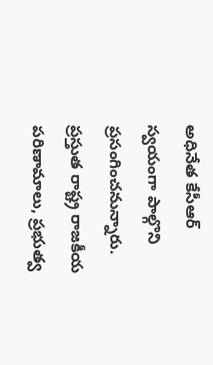అధినేత కేసీఆర్ స్వయంగా పాల్గొని ప్రసంగించనున్నారు. ప్రస్తుత రాష్ట్ర రాజకీయ పరిణామాలు, ప్రభుత్వ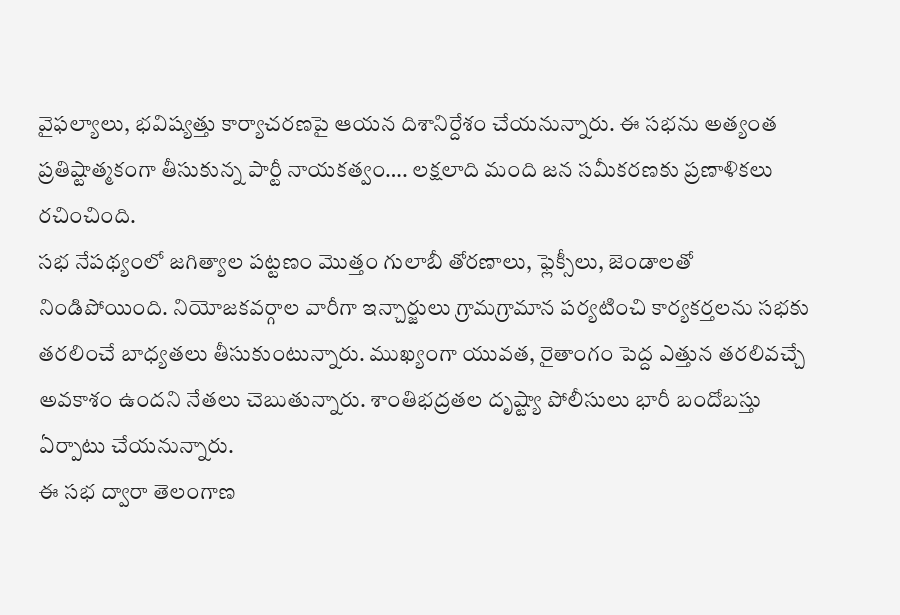వైఫల్యాలు, భవిష్యత్తు కార్యాచరణపై ఆయన దిశానిర్దేశం చేయనున్నారు. ఈ సభను అత్యంత ప్రతిష్టాత్మకంగా తీసుకున్న పార్టీ నాయకత్వం…. లక్షలాది మంది జన సమీకరణకు ప్రణాళికలు రచించింది.
సభ నేపథ్యంలో జగిత్యాల పట్టణం మొత్తం గులాబీ తోరణాలు, ఫ్లెక్సీలు, జెండాలతో నిండిపోయింది. నియోజకవర్గాల వారీగా ఇన్చార్జులు గ్రామగ్రామాన పర్యటించి కార్యకర్తలను సభకు తరలించే బాధ్యతలు తీసుకుంటున్నారు. ముఖ్యంగా యువత, రైతాంగం పెద్ద ఎత్తున తరలివచ్చే అవకాశం ఉందని నేతలు చెబుతున్నారు. శాంతిభద్రతల దృష్ట్యా పోలీసులు భారీ బందోబస్తు ఏర్పాటు చేయనున్నారు.
ఈ సభ ద్వారా తెలంగాణ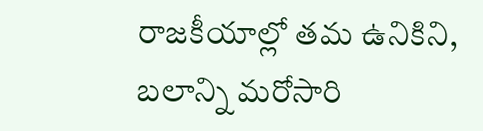రాజకీయాల్లో తమ ఉనికిని, బలాన్ని మరోసారి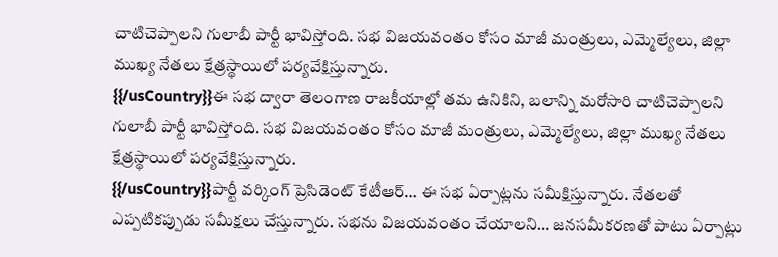చాటిచెప్పాలని గులాబీ పార్టీ భావిస్తోంది. సభ విజయవంతం కోసం మాజీ మంత్రులు, ఎమ్మెల్యేలు, జిల్లా ముఖ్య నేతలు క్షేత్రస్థాయిలో పర్యవేక్షిస్తున్నారు.
{{/usCountry}}ఈ సభ ద్వారా తెలంగాణ రాజకీయాల్లో తమ ఉనికిని, బలాన్ని మరోసారి చాటిచెప్పాలని గులాబీ పార్టీ భావిస్తోంది. సభ విజయవంతం కోసం మాజీ మంత్రులు, ఎమ్మెల్యేలు, జిల్లా ముఖ్య నేతలు క్షేత్రస్థాయిలో పర్యవేక్షిస్తున్నారు.
{{/usCountry}}పార్టీ వర్కింగ్ ప్రెసిడెంట్ కేటీఆర్… ఈ సభ ఏర్పాట్లను సమీక్షిస్తున్నారు. నేతలతో ఎప్పటికప్పుడు సమీక్షలు చేస్తున్నారు. సభను విజయవంతం చేయాలని… జనసమీకరణతో పాటు ఏర్పాట్లు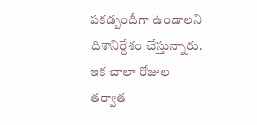పకడ్బందీగా ఉండాలని దిశానిర్దేశం చేస్తున్నారు.
ఇక చాలా రోజుల తర్వాత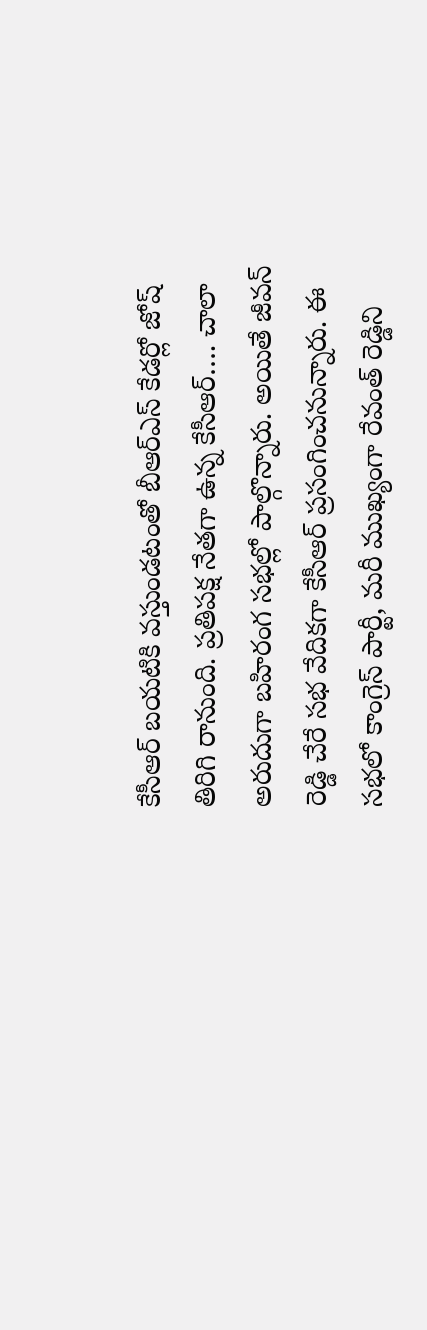కేసీఆర్ బయటికి వస్తుండటంతో బీఆర్ఎస్ కేడర్లో జోష్ తిరిగి రానుంది. ప్రతిపక్ష నేతగా ఉన్న కేసీఆర్…. చాలా అరుదుగా బహిరంగ సభల్లో పాల్గొన్నారు. అయితే జీవన్ రెడ్డి చేరే సభ వేదికగా కేసీఆర్ ప్రసంగించనున్నారు. ఈ సభలో కాంగ్రెస్ పార్టీ, మరీ ముఖ్యంగా రేవంత్ రెడ్డిని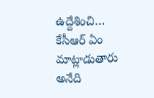ఉద్దేశించి… కేసీఆర్ ఏం మాట్లాడుతారు అనేది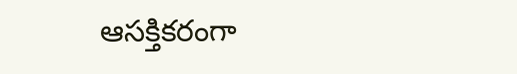ఆసక్తికరంగా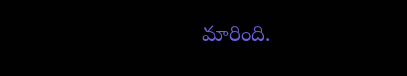మారింది.